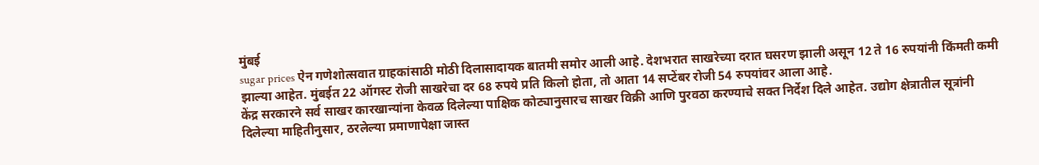मुंबई
sugar prices ऐन गणेशोत्सवात ग्राहकांसाठी मोठी दिलासादायक बातमी समोर आली आहे. देशभरात साखरेच्या दरात घसरण झाली असून 12 ते 16 रुपयांनी किंमती कमी झाल्या आहेत. मुंबईत 22 ऑगस्ट रोजी साखरेचा दर 68 रुपये प्रति किलो होता, तो आता 14 सप्टेंबर रोजी 54 रुपयांवर आला आहे.
केंद्र सरकारने सर्व साखर कारखान्यांना केवळ दिलेल्या पाक्षिक कोट्यानुसारच साखर विक्री आणि पुरवठा करण्याचे सक्त निर्देश दिले आहेत. उद्योग क्षेत्रातील सूत्रांनी दिलेल्या माहितीनुसार, ठरलेल्या प्रमाणापेक्षा जास्त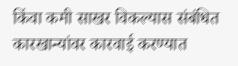किंवा कमी साखर विकल्यास संबंधित कारखान्यांवर कारवाई करण्यात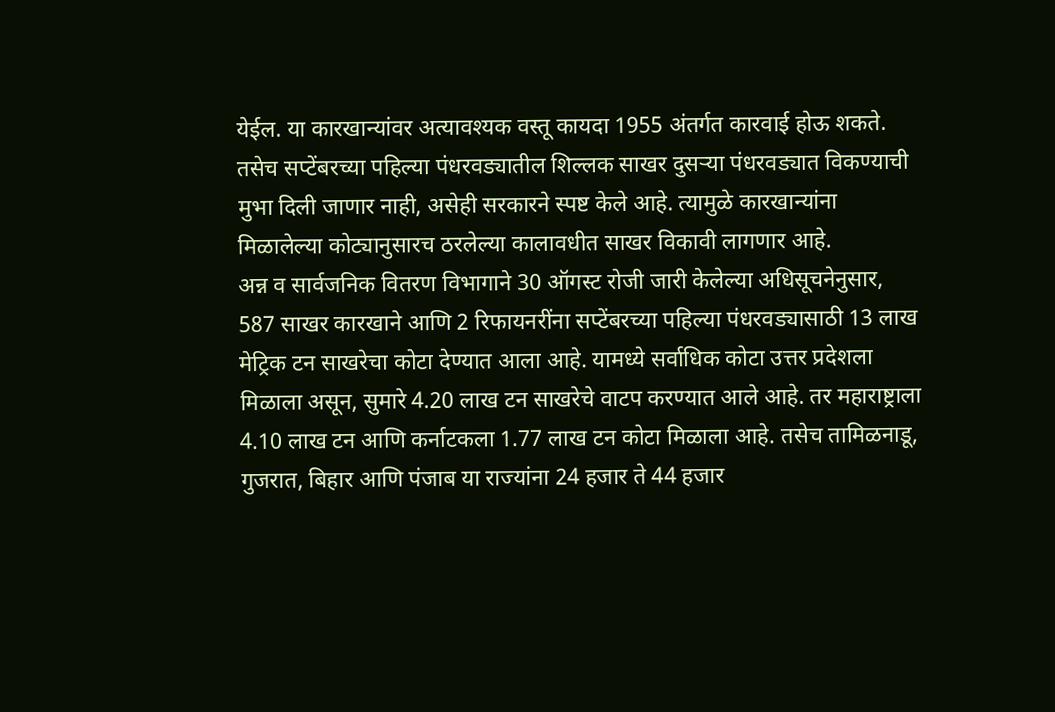येईल. या कारखान्यांवर अत्यावश्यक वस्तू कायदा 1955 अंतर्गत कारवाई होऊ शकते. तसेच सप्टेंबरच्या पहिल्या पंधरवड्यातील शिल्लक साखर दुसऱ्या पंधरवड्यात विकण्याची मुभा दिली जाणार नाही, असेही सरकारने स्पष्ट केले आहे. त्यामुळे कारखान्यांना मिळालेल्या कोट्यानुसारच ठरलेल्या कालावधीत साखर विकावी लागणार आहे.
अन्न व सार्वजनिक वितरण विभागाने 30 ऑगस्ट रोजी जारी केलेल्या अधिसूचनेनुसार, 587 साखर कारखाने आणि 2 रिफायनरींना सप्टेंबरच्या पहिल्या पंधरवड्यासाठी 13 लाख मेट्रिक टन साखरेचा कोटा देण्यात आला आहे. यामध्ये सर्वाधिक कोटा उत्तर प्रदेशला मिळाला असून, सुमारे 4.20 लाख टन साखरेचे वाटप करण्यात आले आहे. तर महाराष्ट्राला 4.10 लाख टन आणि कर्नाटकला 1.77 लाख टन कोटा मिळाला आहे. तसेच तामिळनाडू, गुजरात, बिहार आणि पंजाब या राज्यांना 24 हजार ते 44 हजार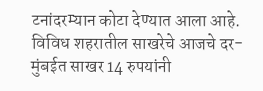टनांदरम्यान कोटा देण्यात आला आहे.
विविध शहरातील साखरेचे आजचे दर-
मुंबईत साखर 14 रुपयांनी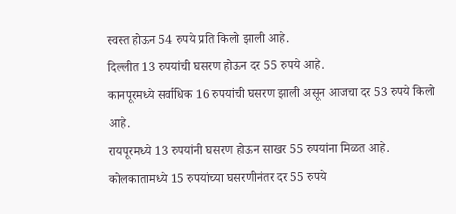स्वस्त होऊन 54 रुपये प्रति किलो झाली आहे.
दिल्लीत 13 रुपयांची घसरण होऊन दर 55 रुपये आहे.
कानपूरमध्ये सर्वाधिक 16 रुपयांची घसरण झाली असून आजचा दर 53 रुपये किलो आहे.
रायपूरमध्ये 13 रुपयांनी घसरण होऊन साखर 55 रुपयांना मिळत आहे.
कोलकातामध्ये 15 रुपयांच्या घसरणीनंतर दर 55 रुपये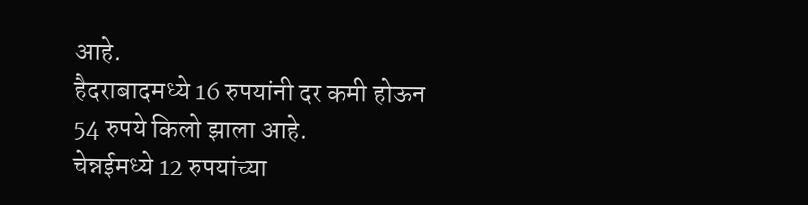आहे.
हैदराबादमध्ये 16 रुपयांनी दर कमी होऊन 54 रुपये किलो झाला आहे.
चेन्नईमध्ये 12 रुपयांच्या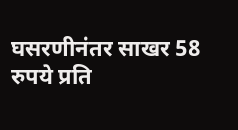घसरणीनंतर साखर 58 रुपये प्रति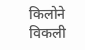किलोने विकली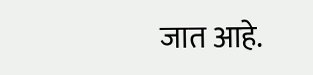जात आहे.